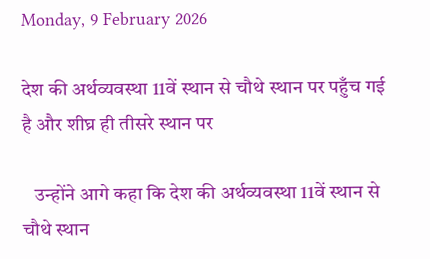Monday, 9 February 2026

देश की अर्थव्यवस्था 11वें स्थान से चौथे स्थान पर पहुँच गई है और शीघ्र ही तीसरे स्थान पर

   उन्होंने आगे कहा कि देश की अर्थव्यवस्था 11वें स्थान से चौथे स्थान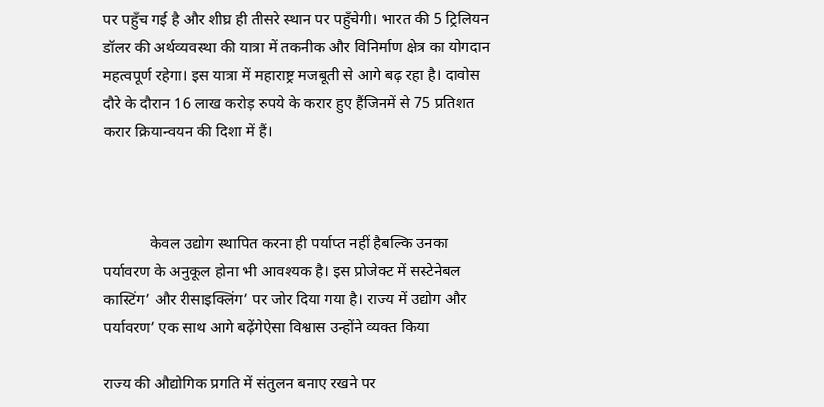पर पहुँच गई है और शीघ्र ही तीसरे स्थान पर पहुँचेगी। भारत की 5 ट्रिलियन डॉलर की अर्थव्यवस्था की यात्रा में तकनीक और विनिर्माण क्षेत्र का योगदान महत्वपूर्ण रहेगा। इस यात्रा में महाराष्ट्र मजबूती से आगे बढ़ रहा है। दावोस दौरे के दौरान 16 लाख करोड़ रुपये के करार हुए हैंजिनमें से 75 प्रतिशत करार क्रियान्वयन की दिशा में हैं।



            केवल उद्योग स्थापित करना ही पर्याप्त नहीं हैबल्कि उनका पर्यावरण के अनुकूल होना भी आवश्यक है। इस प्रोजेक्ट में सस्टेनेबल कास्टिंग’ और रीसाइक्लिंग’ पर जोर दिया गया है। राज्य में उद्योग और पर्यावरण’ एक साथ आगे बढ़ेंगेऐसा विश्वास उन्होंने व्यक्त किया

राज्य की औद्योगिक प्रगति में संतुलन बनाए रखने पर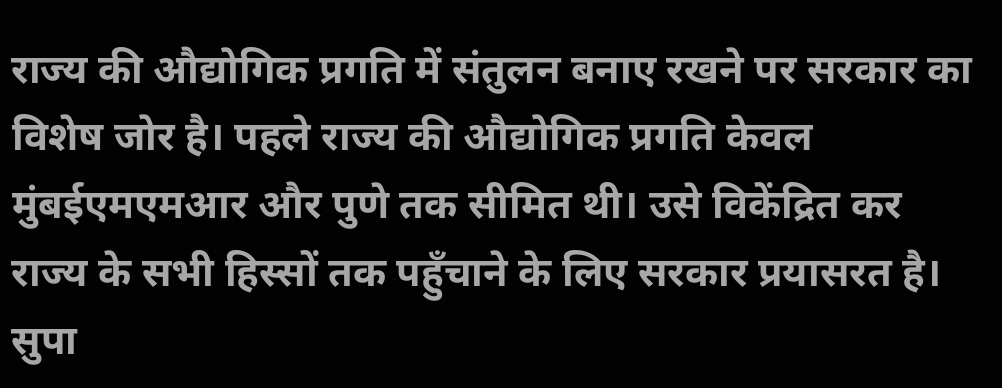राज्य की औद्योगिक प्रगति में संतुलन बनाए रखने पर सरकार का विशेष जोर है। पहले राज्य की औद्योगिक प्रगति केवल मुंबईएमएमआर और पुणे तक सीमित थी। उसे विकेंद्रित कर राज्य के सभी हिस्सों तक पहुँचाने के लिए सरकार प्रयासरत है। सुपा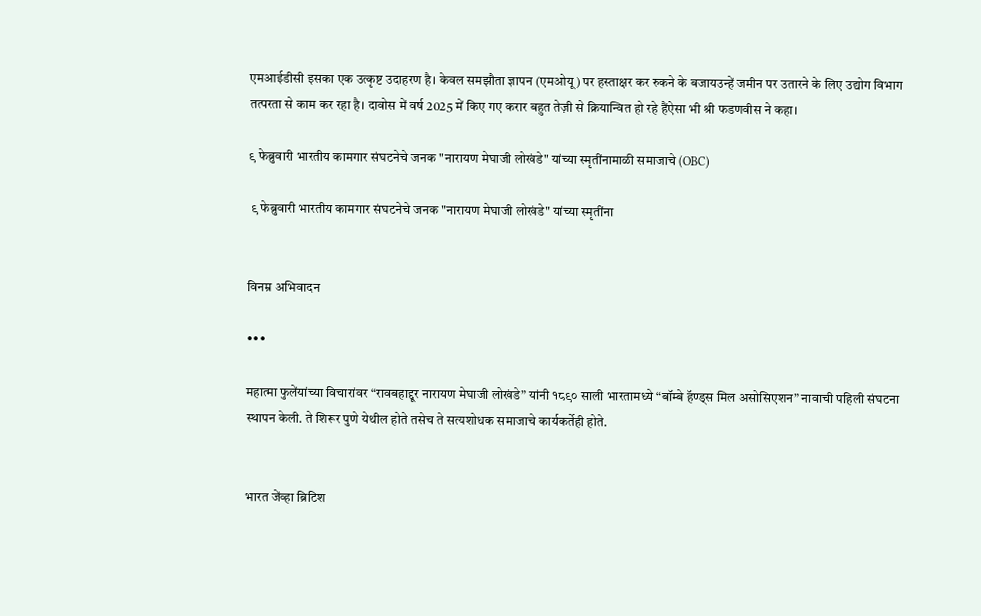एमआईडीसी इसका एक उत्कृष्ट उदाहरण है। केवल समझौता ज्ञापन (एमओयू) पर हस्ताक्षर कर रुकने के बजायउन्हें जमीन पर उतारने के लिए उद्योग विभाग तत्परता से काम कर रहा है। दावोस में वर्ष 2025 में किए गए करार बहुत तेज़ी से क्रियान्वित हो रहे हैंऐसा भी श्री फडणवीस ने कहा।

९ फेब्रुवारी भारतीय कामगार संघटनेचे जनक "नारायण मेघाजी लोखंडे" यांच्या स्मृतींनामाळी समाजाचे (OBC)

 ९ फेब्रुवारी भारतीय कामगार संघटनेचे जनक "नारायण मेघाजी लोखंडे" यांच्या स्मृतींना


विनम्र अभिवादन

•••

महात्मा फुलेंयांच्या विचारांवर “रावबहाद्दूर नारायण मेघाजी लोखंडे” यांनी १८९० साली भारतामध्ये “बॉम्बे हॅण्ड्स मिल असोसिएशन” नावाची पहिली संघटना स्थापन केली. ते शिरूर पुणे येथील होते तसेच ते सत्यशोधक समाजाचे कार्यकर्तेही होते.


भारत जेंव्हा ब्रिटिश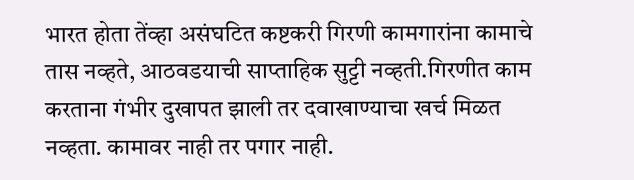भारत होता तेंव्हा असंघटित कष्टकरी गिरणी कामगारांना कामाचे तास नव्हते, आठवडयाची साप्ताहिक सुट्टी नव्हती.गिरणीत काम करताना गंभीर दुखापत झाली तर दवाखाण्याचा खर्च मिळत नव्हता. कामावर नाही तर पगार नाही.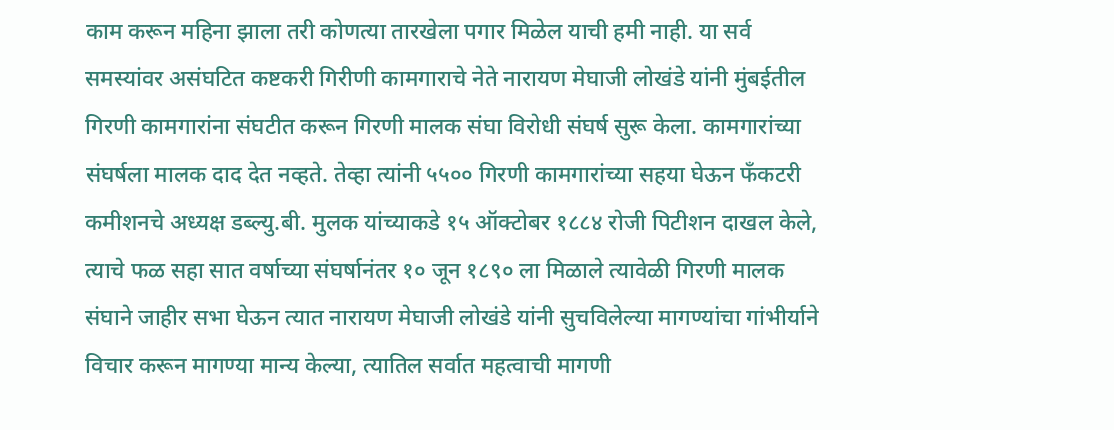काम करून महिना झाला तरी कोणत्या तारखेला पगार मिळेल याची हमी नाही. या सर्व समस्यांवर असंघटित कष्टकरी गिरीणी कामगाराचे नेते नारायण मेघाजी लोखंडे यांनी मुंबईतील गिरणी कामगारांना संघटीत करून गिरणी मालक संघा विरोधी संघर्ष सुरू केला. कामगारांच्या संघर्षला मालक दाद देत नव्हते. तेव्हा त्यांनी ५५०० गिरणी कामगारांच्या सहया घेऊन फँकटरी कमीशनचे अध्यक्ष डब्ल्यु.बी. मुलक यांच्याकडे १५ ऑक्टोबर १८८४ रोजी पिटीशन दाखल केले, त्याचे फळ सहा सात वर्षाच्या संघर्षानंतर १० जून १८९० ला मिळाले त्यावेळी गिरणी मालक संघाने जाहीर सभा घेऊन त्यात नारायण मेघाजी लोखंडे यांनी सुचविलेल्या मागण्यांचा गांभीर्याने विचार करून मागण्या मान्य केल्या, त्यातिल सर्वात महत्वाची मागणी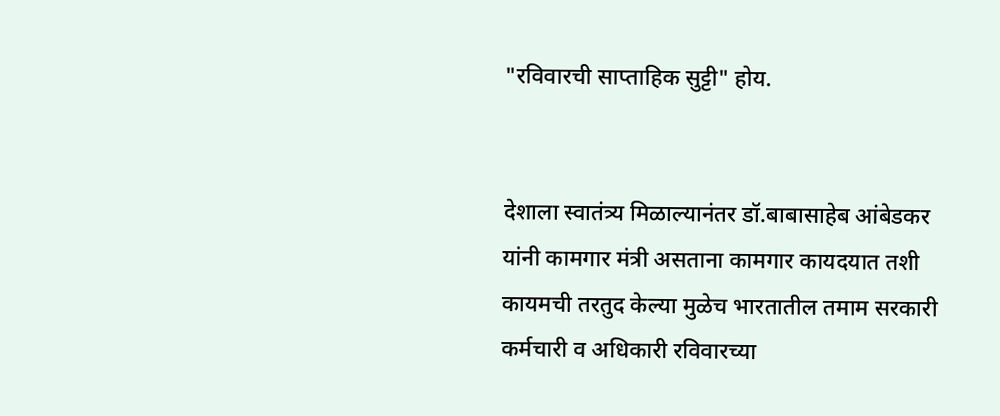"रविवारची साप्ताहिक सुट्टी" होय.


देशाला स्वातंत्र्य मिळाल्यानंतर डॉ.बाबासाहेब आंबेडकर यांनी कामगार मंत्री असताना कामगार कायदयात तशी कायमची तरतुद केल्या मुळेच भारतातील तमाम सरकारी कर्मचारी व अधिकारी रविवारच्या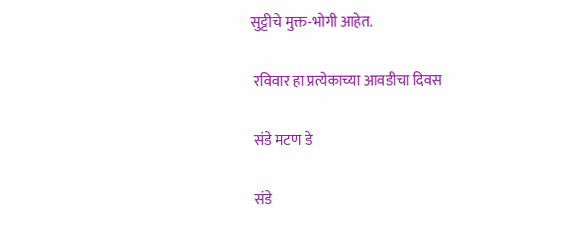सुट्टीचे मुक्त-भोगी आहेत.

 रविवार हा प्रत्येकाच्या आवडीचा दिवस

 संडे मटण डे

 संडे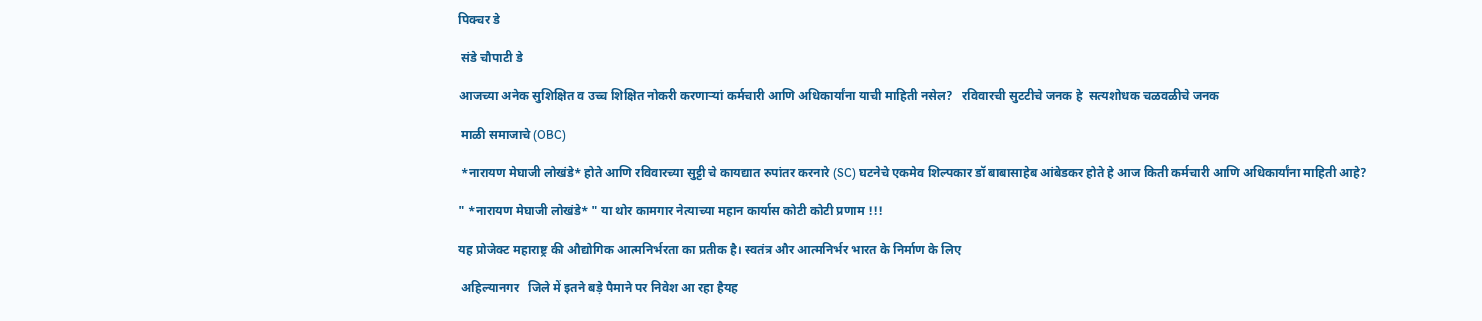पिक्चर डे

 संडे चौपाटी डे

आजच्या अनेक सुशिक्षित व उच्च शिक्षित नोकरी करणार्‍यां कर्मचारी आणि अधिकार्यांना याची माहिती नसेल?   रविवारची सुटटीचे जनक हे  सत्यशोधक चळवळीचे जनक

 माळी समाजाचे (OBC)

 *नारायण मेघाजी लोखंडे* होते आणि रविवारच्या सुट्टी चे कायद्यात रुपांतर करनारे (SC) घटनेचे एकमेव शिल्पकार डॉ बाबासाहेब आंबेडकर होते हे आज किती कर्मचारी आणि अधिकार्यांना माहिती आहे?

" *नारायण मेघाजी लोखंडे* " या थोर कामगार नेत्याच्या महान कार्यास कोटी कोटी प्रणाम !!!

यह प्रोजेक्ट महाराष्ट्र की औद्योगिक आत्मनिर्भरता का प्रतीक है। स्वतंत्र और आत्मनिर्भर भारत के निर्माण के लिए

 अहिल्यानगर   जिले में इतने बड़े पैमाने पर निवेश आ रहा हैयह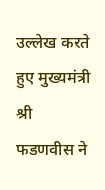उल्लेख करते हुए मुख्यमंत्री श्री फडणवीस ने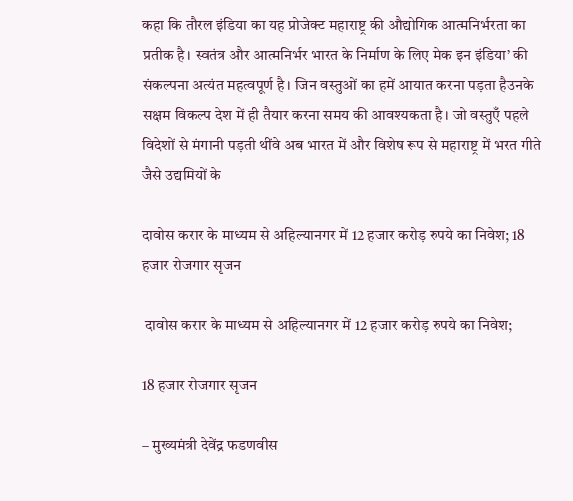कहा कि तौरल इंडिया का यह प्रोजेक्ट महाराष्ट्र की औद्योगिक आत्मनिर्भरता का प्रतीक है। स्वतंत्र और आत्मनिर्भर भारत के निर्माण के लिए मेक इन इंडिया’ की संकल्पना अत्यंत महत्वपूर्ण है। जिन वस्तुओं का हमें आयात करना पड़ता हैउनके सक्षम विकल्प देश में ही तैयार करना समय की आवश्यकता है। जो वस्तुएँ पहले विदेशों से मंगानी पड़ती थींवे अब भारत में और विशेष रूप से महाराष्ट्र में भरत गीते जैसे उद्यमियों के

दावोस करार के माध्यम से अहिल्यानगर में 12 हजार करोड़ रुपये का निवेश; 18 हजार रोजगार सृजन

 दावोस करार के माध्यम से अहिल्यानगर में 12 हजार करोड़ रुपये का निवेश;

18 हजार रोजगार सृजन

– मुख्यमंत्री देवेंद्र फडणवीस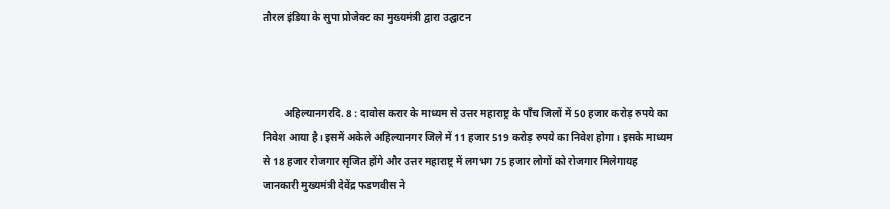तौरल इंडिया के सुपा प्रोजेक्ट का मुख्यमंत्री द्वारा उद्घाटन



        अहिल्यानगरदि. 8 : दावोस करार के माध्यम से उत्तर महाराष्ट्र के पाँच जिलों में 50 हजार करोड़ रुपये का निवेश आया है। इसमें अकेले अहिल्यानगर जिले में 11 हजार 519 करोड़ रुपये का निवेश होगा। इसके माध्यम से 18 हजार रोजगार सृजित होंगे और उत्तर महाराष्ट्र में लगभग 75 हजार लोगों को रोजगार मिलेगायह जानकारी मुख्यमंत्री देवेंद्र फडणवीस ने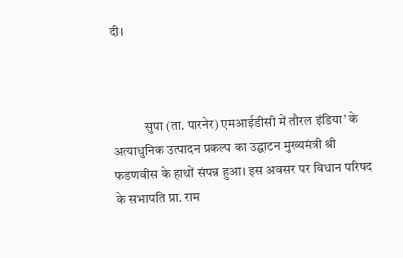दी।



            सुपा (ता. पारनेर) एमआईडीसी में तौरल इंडिया’ के अत्याधुनिक उत्पादन प्रकल्प का उद्घाटन मुख्यमंत्री श्री फडणवीस के हाथों संपन्न हुआ। इस अवसर पर विधान परिषद के सभापति प्रा. राम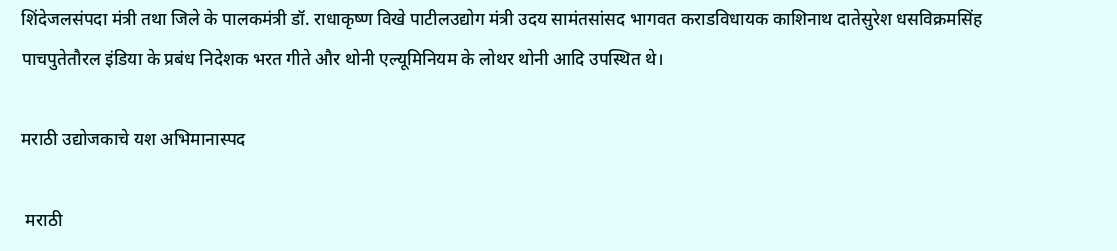शिंदेजलसंपदा मंत्री तथा जिले के पालकमंत्री डॉ. राधाकृष्ण विखे पाटीलउद्योग मंत्री उदय सामंतसांसद भागवत कराडविधायक काशिनाथ दातेसुरेश धसविक्रमसिंह पाचपुतेतौरल इंडिया के प्रबंध निदेशक भरत गीते और थोनी एल्यूमिनियम के लोथर थोनी आदि उपस्थित थे।

मराठी उद्योजकाचे यश अभिमानास्पद

 मराठी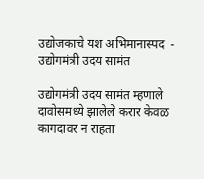उद्योजकाचे यश अभिमानास्पद  - उद्योगमंत्री उदय सामंत

उद्योगमंत्री उदय सामंत म्हणाले दावोसमध्ये झालेले करार केवळ कागदावर न राहता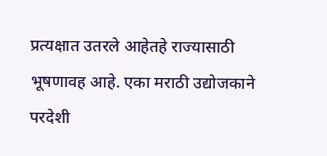प्रत्यक्षात उतरले आहेतहे राज्यासाठी भूषणावह आहे. एका मराठी उद्योजकाने परदेशी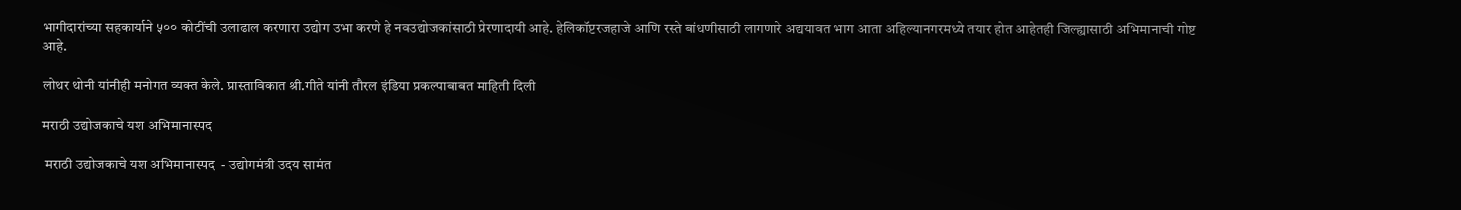भागीदारांच्या सहकार्याने ५०० कोटींची उलाढाल करणारा उद्योग उभा करणे हे नवउद्योजकांसाठी प्रेरणादायी आहे. हेलिकॉप्टरजहाजे आणि रस्ते बांधणीसाठी लागणारे अद्ययावत भाग आता अहिल्यानगरमध्ये तयार होत आहेतही जिल्ह्यासाठी अभिमानाची गोष्ट आहे.

लोथर थोनी यांनीही मनोगत व्यक्त केले. प्रास्ताविकात श्री.गीते यांनी तौरल इंडिया प्रकल्पाबाबत माहिती दिली

मराठी उद्योजकाचे यश अभिमानास्पद

 मराठी उद्योजकाचे यश अभिमानास्पद  - उद्योगमंत्री उदय सामंत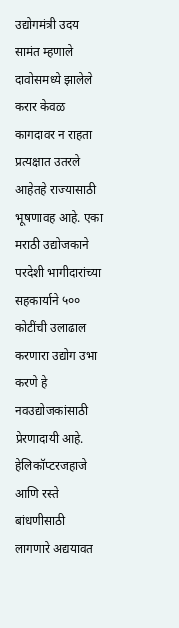उद्योगमंत्री उदय सामंत म्हणाले दावोसमध्ये झालेले करार केवळ कागदावर न राहता प्रत्यक्षात उतरले आहेतहे राज्यासाठी भूषणावह आहे. एका मराठी उद्योजकाने परदेशी भागीदारांच्या सहकार्याने ५०० कोटींची उलाढाल करणारा उद्योग उभा करणे हे नवउद्योजकांसाठी प्रेरणादायी आहे. हेलिकॉप्टरजहाजे आणि रस्ते बांधणीसाठी लागणारे अद्ययावत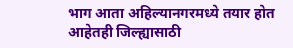भाग आता अहिल्यानगरमध्ये तयार होत आहेतही जिल्ह्यासाठी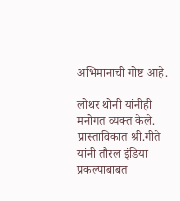अभिमानाची गोष्ट आहे.

लोथर थोनी यांनीही मनोगत व्यक्त केले. प्रास्ताविकात श्री.गीते यांनी तौरल इंडिया प्रकल्पाबाबत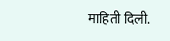माहिती दिली.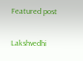Featured post

Lakshvedhi